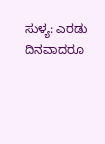ಸುಳ್ಯ: ಎರಡು ದಿನವಾದರೂ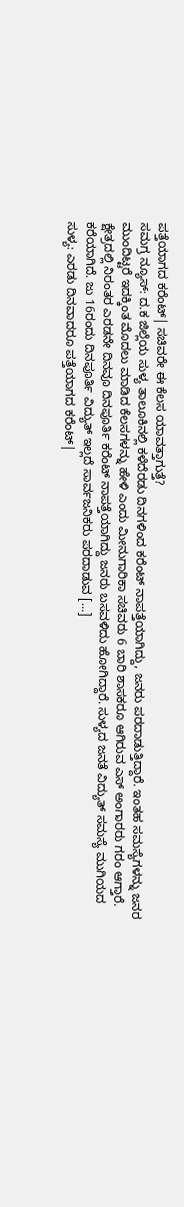ಪತ್ತೆಯಾಗದ ಕರೆಂಟ್| ಸಚಿವರೇ ಈ ಕೆಲಸ ಯಾವತ್ತಾಗುತ್ತೆ?
ಸಮಗ್ರ ನ್ಯೂಸ್: ದ.ಕ ಜಿಲ್ಲೆಯ ಸುಳ್ಯ ತಾಲೂಕಿನಲ್ಲಿ ಕಳೆದೆರಡು ದಿನಗಳಿಂದ ಕರೆಂಟ್ ನಾಪತ್ತೆಯಾಗಿದ್ದು, ಜನರು ಪರದಾಡುತ್ತಿದ್ದಾರೆ. ಇಂತಹ ಸಮಸ್ಯೆಗಳನ್ನು ಜನರ ಮುಂದಿಟ್ಟರೆ ಇದಕ್ಕಿಂತ ಮೊದಲು ಮಾಡಿದ ಕೆಲಸಗಳನ್ನು ಹೇಳಿ ಎಂದು ಮೀನುಗಾರಿಕಾ ಸಚಿವರು 6 ಬಾರಿ ಶಾಸಕರೂ ಆಗಿರುವ ಎಸ್ ಅಂಗಾರರು ಗರಂ ಆಗ್ತಾರೆ. ಕ್ಷೇತ್ರದಲ್ಲಿ ನಿರಂತರ ಎರಡನೇ ದಿನವೂ ದಿನಪೂರ್ತಿ ಕರೆಂಟ್ ನಾಪತ್ತೆಯಾಗಿದ್ದು ಜನರು ಬಸವಳಿದು ಹೋಗಿದ್ದಾರೆ. ಸುಳ್ಯದ ಜನತೆ ವಿದ್ಯುತ್ ಸಮಸ್ಯೆ ಮುಗಿಯದ ಕರೆಯಾಗಿದೆ. ಜು 16ರಂದು ದಿನಪೂರ್ತಿ ವಿದ್ಯುತ್ ಇಲ್ಲದೆ ಸಾರ್ವಜನಿಕರು ಪರದಾಡುವ […]
ಸುಳ್ಯ: ಎರಡು ದಿನವಾದರೂ ಪತ್ತೆಯಾಗದ ಕರೆಂಟ್|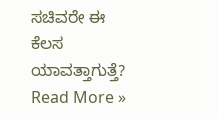ಸಚಿವರೇ ಈ ಕೆಲಸ ಯಾವತ್ತಾಗುತ್ತೆ? Read More »